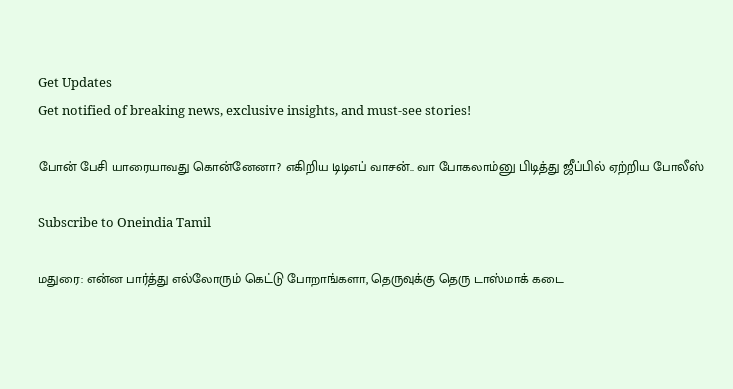Get Updates
Get notified of breaking news, exclusive insights, and must-see stories!

போன் பேசி யாரையாவது கொன்னேனா? எகிறிய டிடிஎப் வாசன்.. வா போகலாம்னு பிடித்து ஜீப்பில் ஏற்றிய போலீஸ்

Subscribe to Oneindia Tamil

மதுரை: என்ன பார்த்து எல்லோரும் கெட்டு போறாங்களா, தெருவுக்கு தெரு டாஸ்மாக் கடை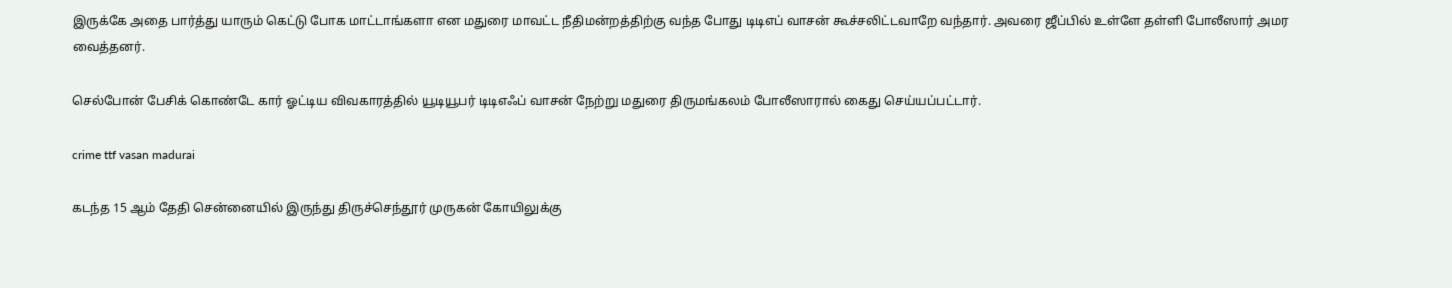இருக்கே அதை பார்த்து யாரும் கெட்டு போக மாட்டாங்களா என மதுரை மாவட்ட நீதிமன்றத்திற்கு வந்த போது டிடிஎப் வாசன் கூச்சலிட்டவாறே வந்தார். அவரை ஜீப்பில் உள்ளே தள்ளி போலீஸார் அமர வைத்தனர்.

செல்போன் பேசிக் கொண்டே கார் ஓட்டிய விவகாரத்தில் யூடியூபர் டிடிஎஃப் வாசன் நேற்று மதுரை திருமங்கலம் போலீஸாரால் கைது செய்யப்பட்டார்.

crime ttf vasan madurai

கடந்த 15 ஆம் தேதி சென்னையில் இருந்து திருச்செந்தூர் முருகன் கோயிலுக்கு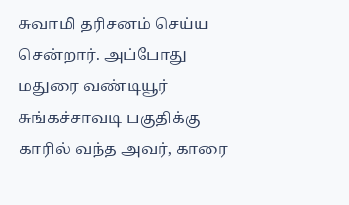சுவாமி தரிசனம் செய்ய சென்றார். அப்போது மதுரை வண்டியூர் சுங்கச்சாவடி பகுதிக்கு காரில் வந்த அவர், காரை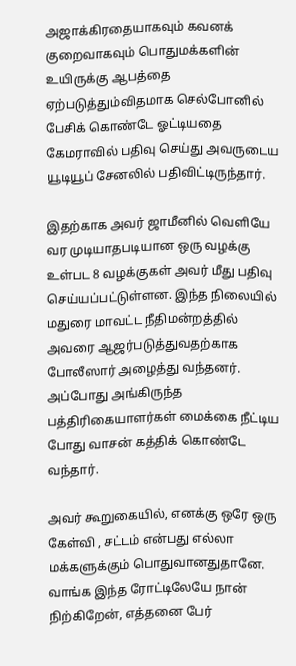அஜாக்கிரதையாகவும் கவனக் குறைவாகவும் பொதுமக்களின் உயிருக்கு ஆபத்தை ஏற்படுத்தும்விதமாக செல்போனில் பேசிக் கொண்டே ஓட்டியதை கேமராவில் பதிவு செய்து அவருடைய யூடியூப் சேனலில் பதிவிட்டிருந்தார்.

இதற்காக அவர் ஜாமீனில் வெளியே வர முடியாதபடியான ஒரு வழக்கு உள்பட 8 வழக்குகள் அவர் மீது பதிவு செய்யப்பட்டுள்ளன. இந்த நிலையில் மதுரை மாவட்ட நீதிமன்றத்தில் அவரை ஆஜர்படுத்துவதற்காக போலீஸார் அழைத்து வந்தனர். அப்போது அங்கிருந்த பத்திரிகையாளர்கள் மைக்கை நீட்டிய போது வாசன் கத்திக் கொண்டே வந்தார்.

அவர் கூறுகையில், எனக்கு ஒரே ஒரு கேள்வி , சட்டம் என்பது எல்லா மக்களுக்கும் பொதுவானதுதானே. வாங்க இந்த ரோட்டிலேயே நான் நிற்கிறேன், எத்தனை பேர்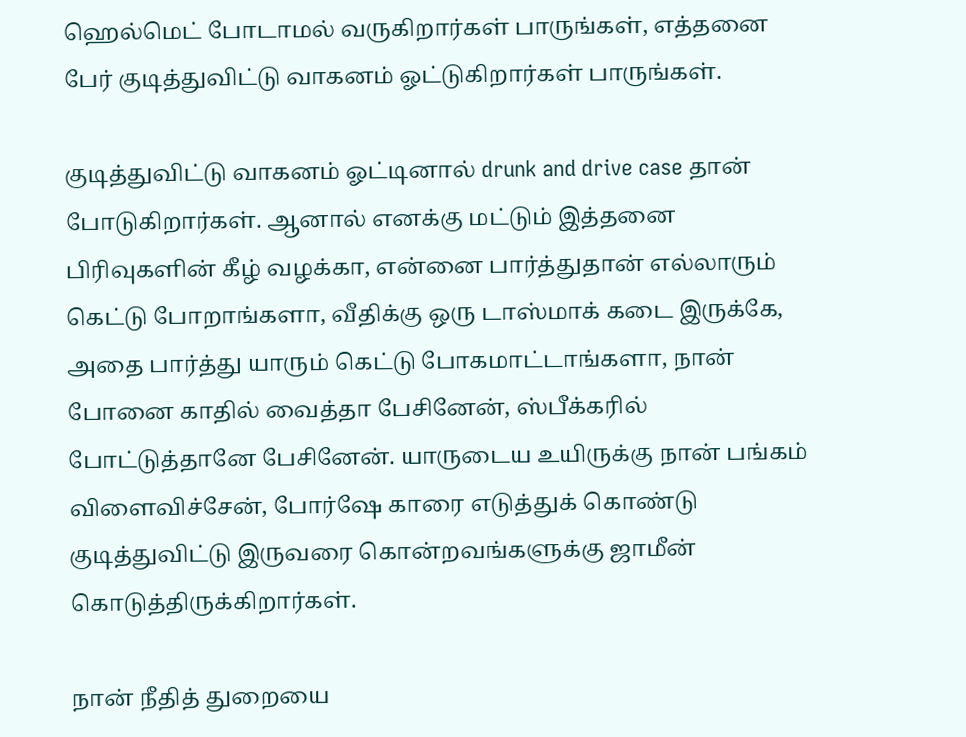ஹெல்மெட் போடாமல் வருகிறார்கள் பாருங்கள், எத்தனை பேர் குடித்துவிட்டு வாகனம் ஓட்டுகிறார்கள் பாருங்கள்.

குடித்துவிட்டு வாகனம் ஓட்டினால் drunk and drive case தான் போடுகிறார்கள். ஆனால் எனக்கு மட்டும் இத்தனை பிரிவுகளின் கீழ் வழக்கா, என்னை பார்த்துதான் எல்லாரும் கெட்டு போறாங்களா, வீதிக்கு ஒரு டாஸ்மாக் கடை இருக்கே, அதை பார்த்து யாரும் கெட்டு போகமாட்டாங்களா, நான் போனை காதில் வைத்தா பேசினேன், ஸ்பீக்கரில் போட்டுத்தானே பேசினேன். யாருடைய உயிருக்கு நான் பங்கம் விளைவிச்சேன், போர்ஷே காரை எடுத்துக் கொண்டு குடித்துவிட்டு இருவரை கொன்றவங்களுக்கு ஜாமீன் கொடுத்திருக்கிறார்கள்.

நான் நீதித் துறையை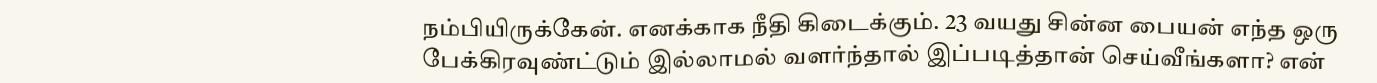நம்பியிருக்கேன். எனக்காக நீதி கிடைக்கும். 23 வயது சின்ன பையன் எந்த ஒரு பேக்கிரவுண்ட்டும் இல்லாமல் வளர்ந்தால் இப்படித்தான் செய்வீங்களா? என்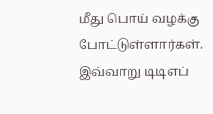மீது பொய் வழக்கு போட்டுள்ளார்கள். இவ்வாறு டிடிஎப்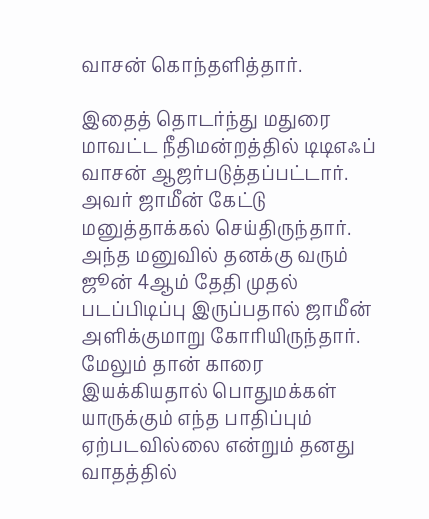வாசன் கொந்தளித்தார்.

இதைத் தொடர்ந்து மதுரை மாவட்ட நீதிமன்றத்தில் டிடிஎஃப் வாசன் ஆஜர்படுத்தப்பட்டார். அவர் ஜாமீன் கேட்டு மனுத்தாக்கல் செய்திருந்தார். அந்த மனுவில் தனக்கு வரும் ஜூன் 4ஆம் தேதி முதல் படப்பிடிப்பு இருப்பதால் ஜாமீன் அளிக்குமாறு கோரியிருந்தார். மேலும் தான் காரை இயக்கியதால் பொதுமக்கள் யாருக்கும் எந்த பாதிப்பும் ஏற்படவில்லை என்றும் தனது வாதத்தில்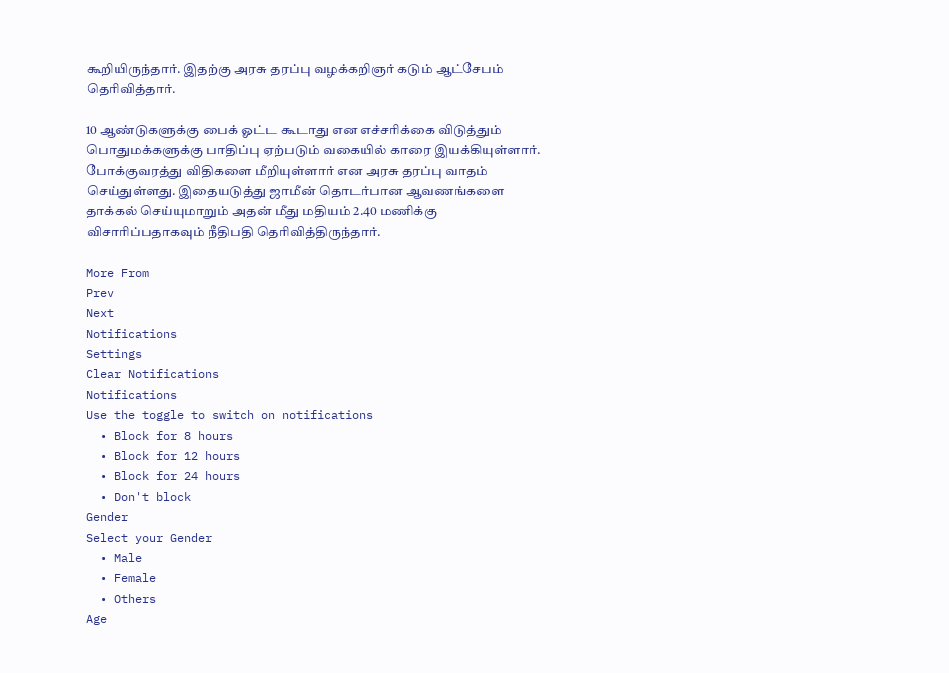கூறியிருந்தார். இதற்கு அரசு தரப்பு வழக்கறிஞர் கடும் ஆட்சேபம் தெரிவித்தார்.

10 ஆண்டுகளுக்கு பைக் ஓட்ட கூடாது என எச்சரிக்கை விடுத்தும் பொதுமக்களுக்கு பாதிப்பு ஏற்படும் வகையில் காரை இயக்கியுள்ளார். போக்குவரத்து விதிகளை மீறியுள்ளார் என அரசு தரப்பு வாதம் செய்துள்ளது. இதையடுத்து ஜாமீன் தொடர்பான ஆவணங்களை தாக்கல் செய்யுமாறும் அதன் மீது மதியம் 2.40 மணிக்கு விசாரிப்பதாகவும் நீதிபதி தெரிவித்திருந்தார்.

More From
Prev
Next
Notifications
Settings
Clear Notifications
Notifications
Use the toggle to switch on notifications
  • Block for 8 hours
  • Block for 12 hours
  • Block for 24 hours
  • Don't block
Gender
Select your Gender
  • Male
  • Female
  • Others
Age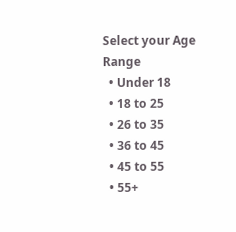Select your Age Range
  • Under 18
  • 18 to 25
  • 26 to 35
  • 36 to 45
  • 45 to 55
  • 55+